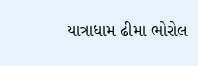યાત્રાધામ ઢીમા ભોરોલ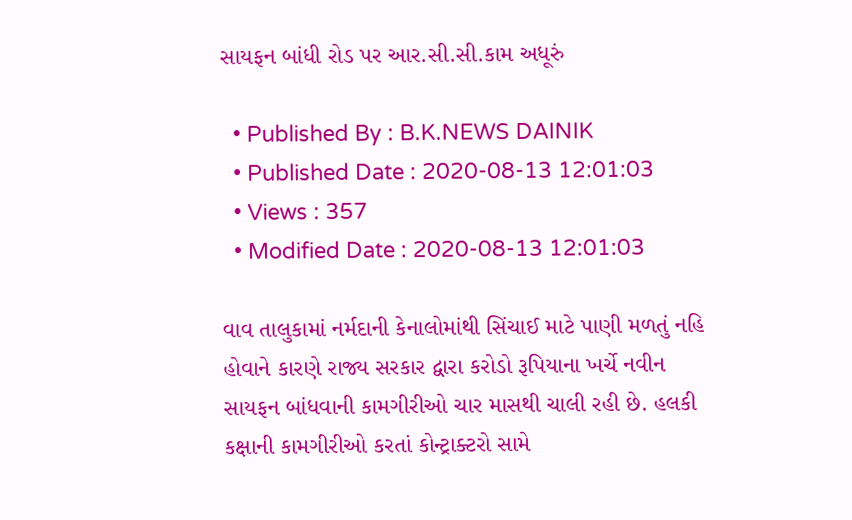સાયફન બાંધી રોડ પર આર.સી.સી.કામ અધૂરું

  • Published By : B.K.NEWS DAINIK
  • Published Date : 2020-08-13 12:01:03
  • Views : 357
  • Modified Date : 2020-08-13 12:01:03

વાવ તાલુકામાં નર્મદાની કેનાલોમાંથી સિંચાઈ માટે પાણી મળતું નહિ હોવાને કારણે રાજ્ય સરકાર દ્વારા કરોડો રૂપિયાના ખર્ચે નવીન સાયફન બાંધવાની કામગીરીઓ ચાર માસથી ચાલી રહી છે. હલકી કક્ષાની કામગીરીઓ કરતાં કોન્ટ્રાક્ટરો સામે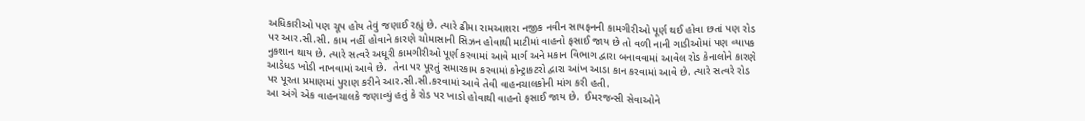અધિકારીઓ પણ ચૂપ હોય તેવું જણાઈ રહ્યું છે. ત્યારે ઢીમા રામઆશરા નજીક નવીન સાયફનની કામગીરીઓ પૂર્ણ થઈ હોવા છતાં પણ રોડ પર આર.સી.સી. કામ નહીં હોવાને કારણે ચોમાસાની સિઝન હોવાથી માટીમાં વાહનો ફસાઈ જાય છે તો વળી નાની ગાડીઓમાં પણ વ્યાપક નુકશાન થાય છે. ત્યારે સત્વરે અધૂરી કામગીરીઓ પૂર્ણ કરવામાં આવે માર્ગ અને મકાન વિભાગ દ્વારા બનાવવામાં આવેલ રોડ કેનાલોને કારણે આડેધડ ખોડી નાખવામાં આવે છે.  તેના પર પૂરતું સમારકામ કરવામાં કોન્ટ્રાકટરો દ્વારા આંખ આડા કાન કરવામાં આવે છે. ત્યારે સત્વરે રોડ પર પૂરતા પ્રમાણમાં પુરાણ કરીને આર.સી.સી.કરવામાં આવે તેવી વાહનચાલકોની માંગ કરી હતી.
આ અંગે એક વાહનચાલકે જણાવ્યું હતું કે રોડ પર ખાડો હોવાથી વાહનો ફસાઈ જાય છે.  ઈમરજન્સી સેવાઓને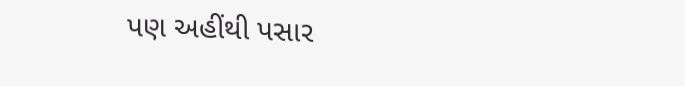પણ અહીંથી પસાર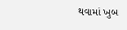થવામાં ખુબ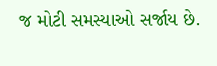જ મોટી સમસ્યાઓ સર્જાય છે.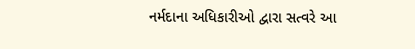નર્મદાના અધિકારીઓ દ્વારા સત્વરે આ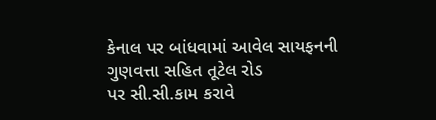કેનાલ પર બાંધવામાં આવેલ સાયફનની ગુણવત્તા સહિત તૂટેલ રોડ
પર સી.સી.કામ કરાવે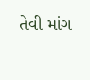તેવી માંગ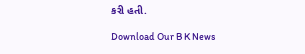કરી હતી.

Download Our B K News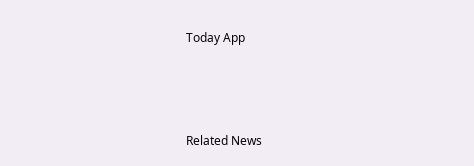Today App



Related News